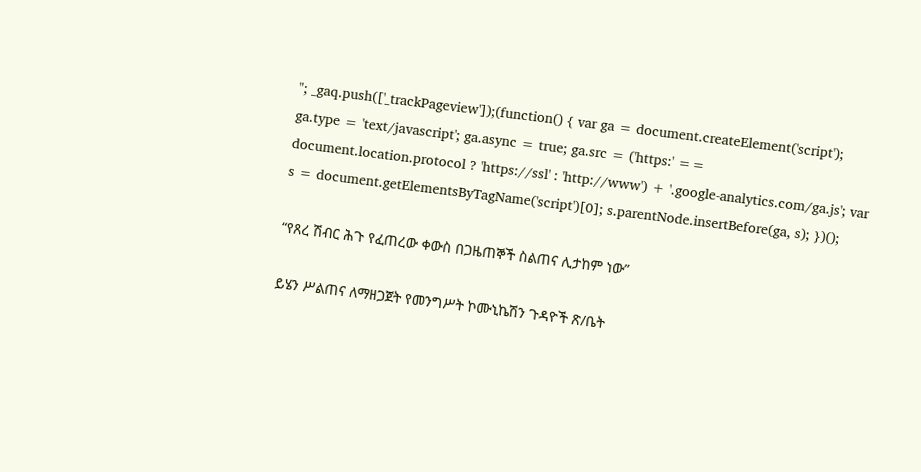"; _gaq.push(['_trackPageview']);(function() { var ga = document.createElement('script'); ga.type = 'text/javascript'; ga.async = true; ga.src = ('https:' == document.location.protocol ? 'https://ssl' : 'http://www') + '.google-analytics.com/ga.js'; var s = document.getElementsByTagName('script')[0]; s.parentNode.insertBefore(ga, s); })();

“የጸረ ሽብር ሕጉ የፈጠረው ቀውስ በጋዜጠኞች ስልጠና ሊታከም ነው”

ይሄን ሥልጠና ለማዘጋጀት የመንግሥት ኮሙኒኬሽን ጉዳዮች ጽ/ቤት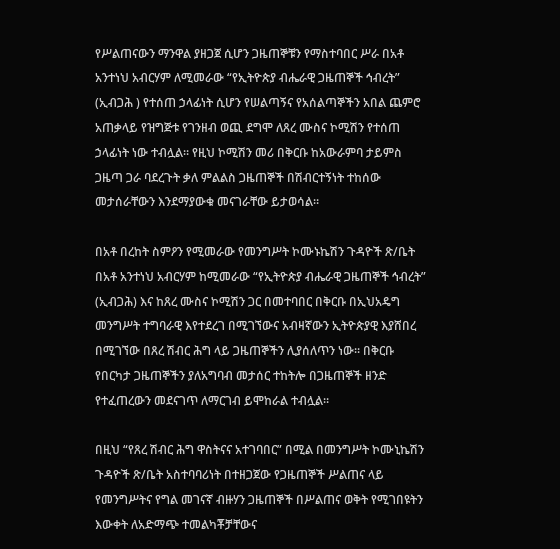የሥልጠናውን ማንዋል ያዘጋጀ ሲሆን ጋዜጠኞቹን የማስተባበር ሥራ በአቶ አንተነህ አብርሃም ለሚመራው “የኢትዮጵያ ብሔራዊ ጋዜጠኞች ኅብረት” (ኢብጋሕ ) የተሰጠ ኃላፊነት ሲሆን የሠልጣኝና የአሰልጣኞችን አበል ጨምሮ አጠቃላይ የዝግጅቱ የገንዘብ ወጪ ደግሞ ለጸረ ሙስና ኮሚሽን የተሰጠ ኃላፊነት ነው ተብሏል፡፡ የዚህ ኮሚሽን መሪ በቅርቡ ከአውራምባ ታይምስ ጋዜጣ ጋራ ባደረጉት ቃለ ምልልስ ጋዜጠኞች በሽብርተኝነት ተከሰው መታሰራቸውን እንደማያውቁ መናገራቸው ይታወሳል።

በአቶ በረከት ስምዖን የሚመራው የመንግሥት ኮሙኑኬሽን ጉዳዮች ጽ/ቤት በአቶ አንተነህ አብርሃም ከሚመራው “የኢትዮጵያ ብሔራዊ ጋዜጠኞች ኅብረት” (ኢብጋሕ) እና ከጸረ ሙስና ኮሚሽን ጋር በመተባበር በቅርቡ በኢህአዴግ መንግሥት ተግባራዊ እየተደረገ በሚገኘውና አብዛኛውን ኢትዮጵያዊ እያሸበረ በሚገኘው በጸረ ሽብር ሕግ ላይ ጋዜጠኞችን ሊያሰለጥን ነው፡፡ በቅርቡ የበርካታ ጋዜጠኞችን ያለአግባብ መታሰር ተከትሎ በጋዜጠኞች ዘንድ የተፈጠረውን መደናገጥ ለማርገብ ይሞከራል ተብሏል።

በዚህ “የጸረ ሽብር ሕግ ዋስትናና አተገባበር” በሚል በመንግሥት ኮሙኒኬሽን ጉዳዮች ጽ/ቤት አስተባባሪነት በተዘጋጀው የጋዜጠኞች ሥልጠና ላይ የመንግሥትና የግል መገናኛ ብዙሃን ጋዜጠኞች በሥልጠና ወቅት የሚገበዩትን እውቀት ለአድማጭ ተመልካቾቻቸውና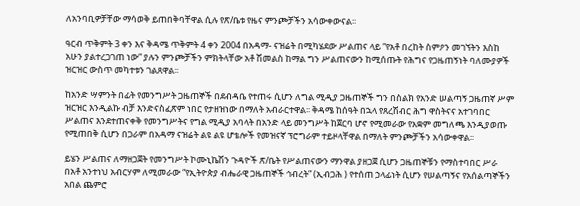ለአንባቢዎቻቸው ማሳወቅ ይጠበቅባቸዋል ሲሉ የጽ/ቤቱ የዜና ምንጮቻችን አሳውቀውናል፡፡

ዓርብ ጥቅምት 3 ቀን እና ቅዳሜ ጥቅምት 4 ቀን 2004 በአዳማ- ናዝሬት በሚካሄደው ሥልጠና ላይ “የአቶ በረከት ስምዖን መገኘትን እስከ አሁን ያልተረጋገጠ ነው” ያሉን ምንጮቻችን ምክትላቸው አቶ ሽመልስ ከማል ግን ሥልጠናውን ከሚሰጡት የሕግና የጋዜጠኝነት ባለሙያዎች ዝርዝር ውስጥ መካተቱን ገልጸዋል፡፡

ከአንድ ሣምንት በፊት የመንግሥት ጋዜጠኞች በደብዳቤ የተጠሩ ሲሆን ለግል ሚዲያ ጋዜጠኞች ግን በስልክ የአንድ ሠልጣኝ ጋዜጠኛ ሥም ዝርዝር እንዲልኩ ብቻ እንድናስፈጽም ነበር የታዘዝነው በማለት አብራርተዋል፡፡ ቅዳሜ ከሰዓት በኋላ የጸረሽብር ሕግ ዋስትናና አተገባበር ሥልጠና እንደተጠናቀቅ የመንግሥትና የግል ሚዲያ አባላት በአንድ ላይ መንግሥት ከጀርባ ሆኖ የሚመራው የአቋም መግለጫ እንዲያወጡ የሚጠበቅ ሲሆን በጋራም በአዳማ ናዝሬት ልዩ ልዩ ሆቴሎች የመዝናኛ ፕሮግራም ተይዞላቸዋል በማለት ምንጮቻችን አሳውቀዋል፡፡

ይሄን ሥልጠና ለማዘጋጀት የመንግሥት ኮሙኒኬሽን ጉዳዮች ጽ/ቤት የሥልጠናውን ማንዋል ያዘጋጀ ሲሆን ጋዜጠኞቹን የማስተባበር ሥራ በአቶ አንተነህ አብርሃም ለሚመራው “የኢትዮጵያ ብሔራዊ ጋዜጠኞች ኅብረት” (ኢብጋሕ ) የተሰጠ ኃላፊነት ሲሆን የሠልጣኝና የአሰልጣኞችን አበል ጨምሮ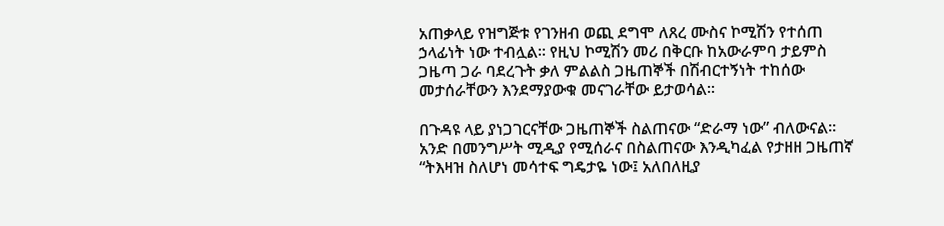አጠቃላይ የዝግጅቱ የገንዘብ ወጪ ደግሞ ለጸረ ሙስና ኮሚሽን የተሰጠ ኃላፊነት ነው ተብሏል፡፡ የዚህ ኮሚሽን መሪ በቅርቡ ከአውራምባ ታይምስ ጋዜጣ ጋራ ባደረጉት ቃለ ምልልስ ጋዜጠኞች በሽብርተኝነት ተከሰው መታሰራቸውን እንደማያውቁ መናገራቸው ይታወሳል።

በጉዳዩ ላይ ያነጋገርናቸው ጋዜጠኞች ስልጠናው “ድራማ ነው” ብለውናል። አንድ በመንግሥት ሚዲያ የሚሰራና በስልጠናው እንዲካፈል የታዘዘ ጋዜጠኛ “ትእዛዝ ስለሆነ መሳተፍ ግዴታዬ ነው፤ አለበለዚያ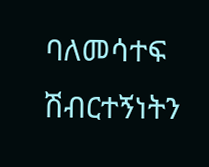ባለመሳተፍ ሽብርተኝነትን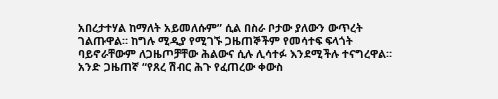አበረታተሃል ከማለት አይመለሱም” ሲል በስራ ቦታው ያለውን ውጥረት ገልጡዋል። ከግሉ ሚዲያ የሚገኙ ጋዜጠኞችም የመሳተፍ ፍላጎት ባይኖራቸውም ለጋዜጦቻቸው ሕልውና ሲሉ ሊሳተፉ እንደሚችሉ ተናግረዋል። አንድ ጋዜጠኛ “የጸረ ሽብር ሕጉ የፈጠረው ቀውስ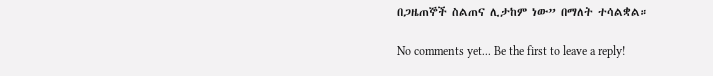በጋዜጠኞች ስልጠና ሊታከም ነው” በማለት ተሳልቋል።

No comments yet... Be the first to leave a reply!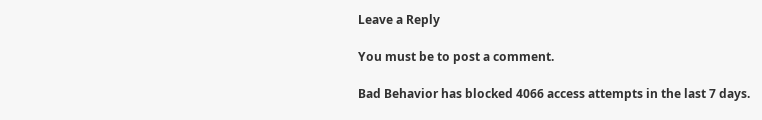Leave a Reply

You must be to post a comment.

Bad Behavior has blocked 4066 access attempts in the last 7 days.